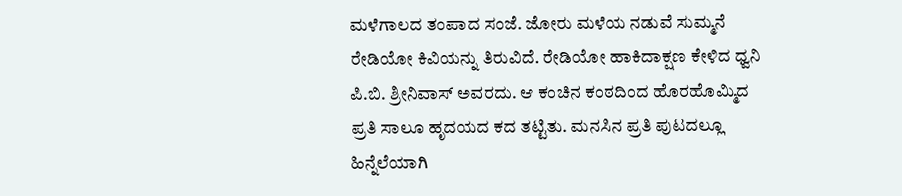ಮಳೆಗಾಲದ ತಂಪಾದ ಸಂಜೆ. ಜೋರು ಮಳೆಯ ನಡುವೆ ಸುಮ್ಮನೆ ರೇಡಿಯೋ ಕಿವಿಯನ್ನು ತಿರುವಿದೆ. ರೇಡಿಯೋ ಹಾಕಿದಾಕ್ಷಣ ಕೇಳಿದ ಧ್ವನಿ ಪಿ.ಬಿ. ಶ್ರೀನಿವಾಸ್ ಅವರದು. ಆ ಕಂಚಿನ ಕಂಠದಿಂದ ಹೊರಹೊಮ್ಮಿದ ಪ್ರತಿ ಸಾಲೂ ಹೃದಯದ ಕದ ತಟ್ಟಿತು. ಮನಸಿನ ಪ್ರತಿ ಪುಟದಲ್ಲೂ ಹಿನ್ನೆಲೆಯಾಗಿ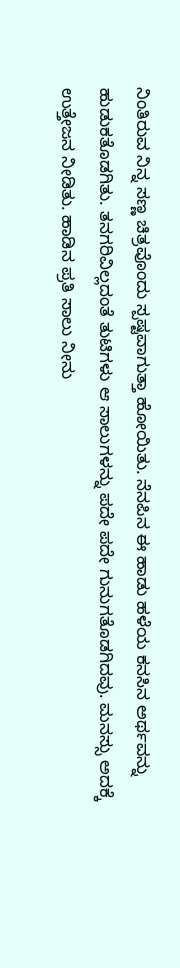ನಿಂತಿರುವ ನಿನ್ನ ಸಣ್ಣ ಚಿತ್ರವೊಂದು ಸ್ಪಷ್ಟವಾಗುತ್ತಾ ಹೋಯಿತು. ನೆನಪಿನ ಈ ಹಾಡು ಹಳೆಯ ಕನಸಿನ ಅರ್ಥವನ್ನು ಹುಡುಕತೊಡಗಿತು. ತನಗರಿವಿಲ್ಲದಂತೆ ತುಟಿಗಳು ಆ ಸಾಲುಗಳನ್ನು ಪದೇ ಪದೇ ಗುನುಗತೊಡಗಿದವು. ಮನಸ್ಸು ಅದಕ್ಕೆ ಉತ್ತೇಜನ ನೀಡಿತು. ಹಾಡಿನ ಪ್ರತಿ ಸಾಲು ನೀನು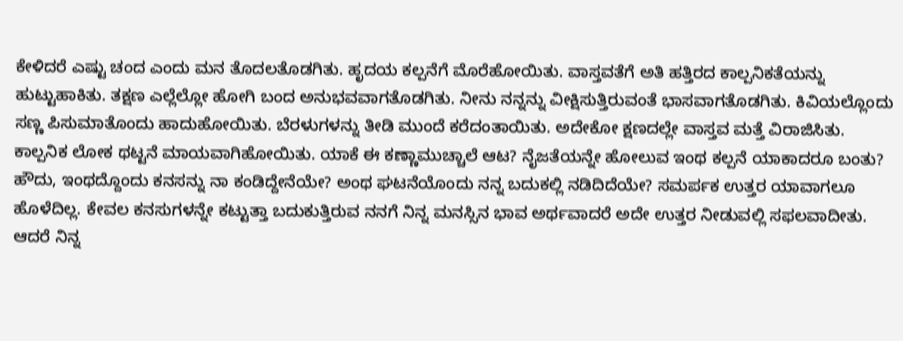ಕೇಳಿದರೆ ಎಷ್ಟು ಚಂದ ಎಂದು ಮನ ತೊದಲತೊಡಗಿತು. ಹೃದಯ ಕಲ್ಪನೆಗೆ ಮೊರೆಹೋಯಿತು. ವಾಸ್ತವತೆಗೆ ಅತಿ ಹತ್ತಿರದ ಕಾಲ್ಪನಿಕತೆಯನ್ನು ಹುಟ್ಟುಹಾಕಿತು. ತಕ್ಷಣ ಎಲ್ಲೆಲ್ಲೋ ಹೋಗಿ ಬಂದ ಅನುಭವವಾಗತೊಡಗಿತು. ನೀನು ನನ್ನನ್ನು ವೀಕ್ಷಿಸುತ್ತಿರುವಂತೆ ಭಾಸವಾಗತೊಡಗಿತು. ಕಿವಿಯಲ್ಲೊಂದು ಸಣ್ಣ ಪಿಸುಮಾತೊಂದು ಹಾದುಹೋಯಿತು. ಬೆರಳುಗಳನ್ನು ತೀಡಿ ಮುಂದೆ ಕರೆದಂತಾಯಿತು. ಅದೇಕೋ ಕ್ಷಣದಲ್ಲೇ ವಾಸ್ತವ ಮತ್ತೆ ವಿರಾಜಿಸಿತು. ಕಾಲ್ಪನಿಕ ಲೋಕ ಥಟ್ಟನೆ ಮಾಯವಾಗಿಹೋಯಿತು. ಯಾಕೆ ಈ ಕಣ್ಣಾಮುಚ್ಚಾಲೆ ಆಟ? ನೈಜತೆಯನ್ನೇ ಹೋಲುವ ಇಂಥ ಕಲ್ಪನೆ ಯಾಕಾದರೂ ಬಂತು? ಹೌದು, ಇಂಥದ್ದೊಂದು ಕನಸನ್ನು ನಾ ಕಂಡಿದ್ದೇನೆಯೇ? ಅಂಥ ಘಟನೆಯೊಂದು ನನ್ನ ಬದುಕಲ್ಲಿ ನಡಿದಿದೆಯೇ? ಸಮರ್ಪಕ ಉತ್ತರ ಯಾವಾಗಲೂ ಹೊಳೆದಿಲ್ಲ. ಕೇವಲ ಕನಸುಗಳನ್ನೇ ಕಟ್ಟುತ್ತಾ ಬದುಕುತ್ತಿರುವ ನನಗೆ ನಿನ್ನ ಮನಸ್ಸಿನ ಭಾವ ಅರ್ಥವಾದರೆ ಅದೇ ಉತ್ತರ ನೀಡುವಲ್ಲಿ ಸಫಲವಾದೀತು. ಆದರೆ ನಿನ್ನ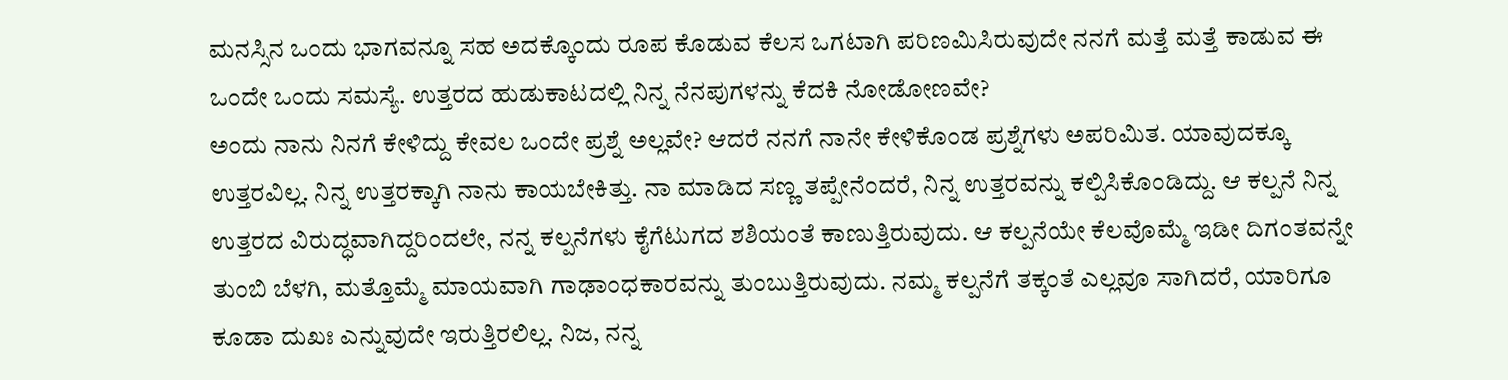ಮನಸ್ಸಿನ ಒಂದು ಭಾಗವನ್ನೂ ಸಹ ಅದಕ್ಕೊಂದು ರೂಪ ಕೊಡುವ ಕೆಲಸ ಒಗಟಾಗಿ ಪರಿಣಮಿಸಿರುವುದೇ ನನಗೆ ಮತ್ತೆ ಮತ್ತೆ ಕಾಡುವ ಈ ಒಂದೇ ಒಂದು ಸಮಸ್ಯೆ. ಉತ್ತರದ ಹುಡುಕಾಟದಲ್ಲಿ ನಿನ್ನ ನೆನಪುಗಳನ್ನು ಕೆದಕಿ ನೋಡೋಣವೇ?
ಅಂದು ನಾನು ನಿನಗೆ ಕೇಳಿದ್ದು ಕೇವಲ ಒಂದೇ ಪ್ರಶ್ನೆ ಅಲ್ಲವೇ? ಆದರೆ ನನಗೆ ನಾನೇ ಕೇಳಿಕೊಂಡ ಪ್ರಶ್ನೆಗಳು ಅಪರಿಮಿತ. ಯಾವುದಕ್ಕೂ ಉತ್ತರವಿಲ್ಲ. ನಿನ್ನ ಉತ್ತರಕ್ಕಾಗಿ ನಾನು ಕಾಯಬೇಕಿತ್ತು. ನಾ ಮಾಡಿದ ಸಣ್ಣ ತಪ್ಪೇನೆಂದರೆ, ನಿನ್ನ ಉತ್ತರವನ್ನು ಕಲ್ಪಿಸಿಕೊಂಡಿದ್ದು. ಆ ಕಲ್ಪನೆ ನಿನ್ನ ಉತ್ತರದ ವಿರುದ್ಧವಾಗಿದ್ದರಿಂದಲೇ, ನನ್ನ ಕಲ್ಪನೆಗಳು ಕೈಗೆಟುಗದ ಶಶಿಯಂತೆ ಕಾಣುತ್ತಿರುವುದು. ಆ ಕಲ್ಪನೆಯೇ ಕೆಲವೊಮ್ಮೆ ಇಡೀ ದಿಗಂತವನ್ನೇ ತುಂಬಿ ಬೆಳಗಿ, ಮತ್ತೊಮ್ಮೆ ಮಾಯವಾಗಿ ಗಾಢಾಂಧಕಾರವನ್ನು ತುಂಬುತ್ತಿರುವುದು. ನಮ್ಮ ಕಲ್ಪನೆಗೆ ತಕ್ಕಂತೆ ಎಲ್ಲವೂ ಸಾಗಿದರೆ, ಯಾರಿಗೂ ಕೂಡಾ ದುಖಃ ಎನ್ನುವುದೇ ಇರುತ್ತಿರಲಿಲ್ಲ. ನಿಜ, ನನ್ನ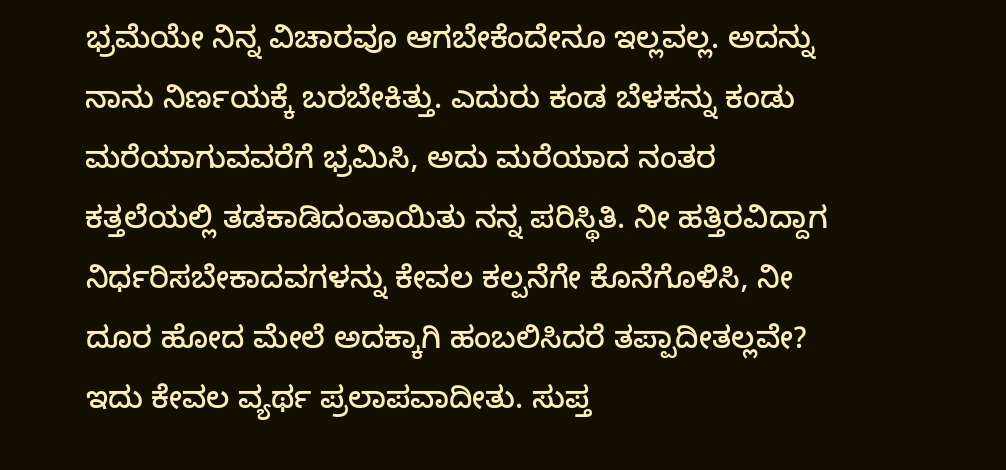ಭ್ರಮೆಯೇ ನಿನ್ನ ವಿಚಾರವೂ ಆಗಬೇಕೆಂದೇನೂ ಇಲ್ಲವಲ್ಲ. ಅದನ್ನು ನಾನು ನಿರ್ಣಯಕ್ಕೆ ಬರಬೇಕಿತ್ತು. ಎದುರು ಕಂಡ ಬೆಳಕನ್ನು ಕಂಡು ಮರೆಯಾಗುವವರೆಗೆ ಭ್ರಮಿಸಿ, ಅದು ಮರೆಯಾದ ನಂತರ ಕತ್ತಲೆಯಲ್ಲಿ ತಡಕಾಡಿದಂತಾಯಿತು ನನ್ನ ಪರಿಸ್ಥಿತಿ. ನೀ ಹತ್ತಿರವಿದ್ದಾಗ ನಿರ್ಧರಿಸಬೇಕಾದವಗಳನ್ನು ಕೇವಲ ಕಲ್ಪನೆಗೇ ಕೊನೆಗೊಳಿಸಿ, ನೀ ದೂರ ಹೋದ ಮೇಲೆ ಅದಕ್ಕಾಗಿ ಹಂಬಲಿಸಿದರೆ ತಪ್ಪಾದೀತಲ್ಲವೇ? ಇದು ಕೇವಲ ವ್ಯರ್ಥ ಪ್ರಲಾಪವಾದೀತು. ಸುಪ್ತ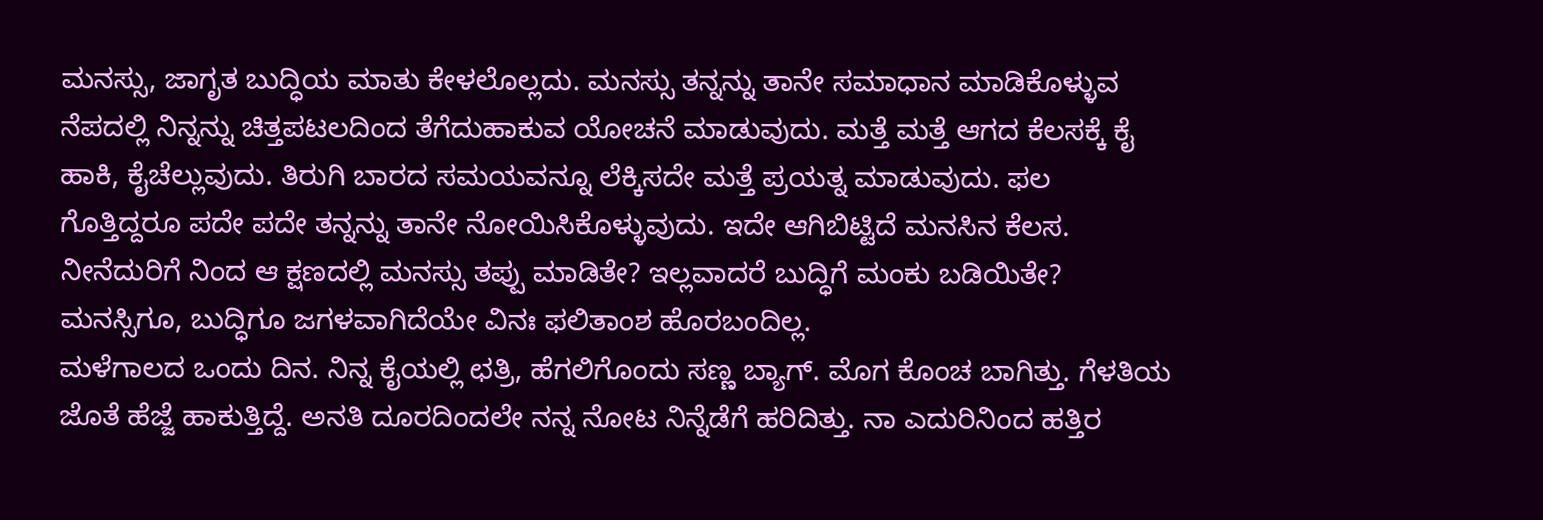ಮನಸ್ಸು, ಜಾಗೃತ ಬುದ್ಧಿಯ ಮಾತು ಕೇಳಲೊಲ್ಲದು. ಮನಸ್ಸು ತನ್ನನ್ನು ತಾನೇ ಸಮಾಧಾನ ಮಾಡಿಕೊಳ್ಳುವ ನೆಪದಲ್ಲಿ ನಿನ್ನನ್ನು ಚಿತ್ತಪಟಲದಿಂದ ತೆಗೆದುಹಾಕುವ ಯೋಚನೆ ಮಾಡುವುದು. ಮತ್ತೆ ಮತ್ತೆ ಆಗದ ಕೆಲಸಕ್ಕೆ ಕೈ ಹಾಕಿ, ಕೈಚೆಲ್ಲುವುದು. ತಿರುಗಿ ಬಾರದ ಸಮಯವನ್ನೂ ಲೆಕ್ಕಿಸದೇ ಮತ್ತೆ ಪ್ರಯತ್ನ ಮಾಡುವುದು. ಫಲ ಗೊತ್ತಿದ್ದರೂ ಪದೇ ಪದೇ ತನ್ನನ್ನು ತಾನೇ ನೋಯಿಸಿಕೊಳ್ಳುವುದು. ಇದೇ ಆಗಿಬಿಟ್ಟಿದೆ ಮನಸಿನ ಕೆಲಸ. ನೀನೆದುರಿಗೆ ನಿಂದ ಆ ಕ್ಷಣದಲ್ಲಿ ಮನಸ್ಸು ತಪ್ಪು ಮಾಡಿತೇ? ಇಲ್ಲವಾದರೆ ಬುದ್ಧಿಗೆ ಮಂಕು ಬಡಿಯಿತೇ? ಮನಸ್ಸಿಗೂ, ಬುದ್ಧಿಗೂ ಜಗಳವಾಗಿದೆಯೇ ವಿನಃ ಫಲಿತಾಂಶ ಹೊರಬಂದಿಲ್ಲ.
ಮಳೆಗಾಲದ ಒಂದು ದಿನ. ನಿನ್ನ ಕೈಯಲ್ಲಿ ಛತ್ರಿ, ಹೆಗಲಿಗೊಂದು ಸಣ್ಣ ಬ್ಯಾಗ್. ಮೊಗ ಕೊಂಚ ಬಾಗಿತ್ತು. ಗೆಳತಿಯ ಜೊತೆ ಹೆಜ್ಜೆ ಹಾಕುತ್ತಿದ್ದೆ. ಅನತಿ ದೂರದಿಂದಲೇ ನನ್ನ ನೋಟ ನಿನ್ನೆಡೆಗೆ ಹರಿದಿತ್ತು. ನಾ ಎದುರಿನಿಂದ ಹತ್ತಿರ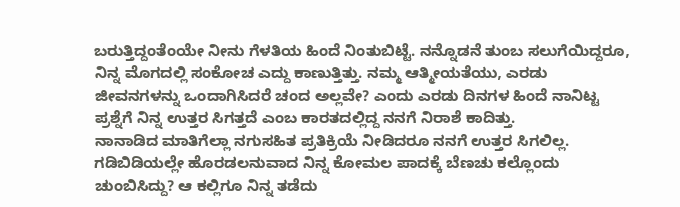ಬರುತ್ತಿದ್ದಂತೆಂಯೇ ನೀನು ಗೆಳತಿಯ ಹಿಂದೆ ನಿಂತುಬಿಟ್ಟೆ. ನನ್ನೊಡನೆ ತುಂಬ ಸಲುಗೆಯಿದ್ದರೂ, ನಿನ್ನ ಮೊಗದಲ್ಲಿ ಸಂಕೋಚ ಎದ್ದು ಕಾಣುತ್ತಿತ್ತು. ನಮ್ಮ ಆತ್ಮೀಯತೆಯು, ಎರಡು ಜೀವನಗಳನ್ನು ಒಂದಾಗಿಸಿದರೆ ಚಂದ ಅಲ್ಲವೇ? ಎಂದು ಎರಡು ದಿನಗಳ ಹಿಂದೆ ನಾನಿಟ್ಟ ಪ್ರಶ್ನೆಗೆ ನಿನ್ನ ಉತ್ತರ ಸಿಗತ್ತದೆ ಎಂಬ ಕಾರತದಲ್ಲಿದ್ದ ನನಗೆ ನಿರಾಶೆ ಕಾದಿತ್ತು.
ನಾನಾಡಿದ ಮಾತಿಗೆಲ್ಲಾ ನಗುಸಹಿತ ಪ್ರತಿಕ್ರಿಯೆ ನೀಡಿದರೂ ನನಗೆ ಉತ್ತರ ಸಿಗಲಿಲ್ಲ. ಗಡಿಬಿಡಿಯಲ್ಲೇ ಹೊರಡಲನುವಾದ ನಿನ್ನ ಕೋಮಲ ಪಾದಕ್ಕೆ ಬೆಣಚು ಕಲ್ಲೊಂದು ಚುಂಬಿಸಿದ್ದು? ಆ ಕಲ್ಲಿಗೂ ನಿನ್ನ ತಡೆದು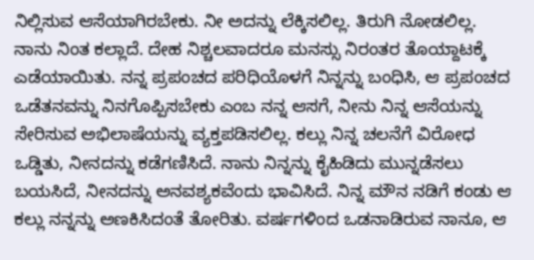ನಿಲ್ಲಿಸುವ ಆಸೆಯಾಗಿರಬೇಕು. ನೀ ಅದನ್ನು ಲೆಕ್ಕಿಸಲಿಲ್ಲ. ತಿರುಗಿ ನೋಡಲಿಲ್ಲ. ನಾನು ನಿಂತ ಕಲ್ಲಾದೆ. ದೇಹ ನಿಶ್ಚಲವಾದರೂ ಮನಸ್ಸು ನಿರಂತರ ತೊಯ್ದಾಟಕ್ಕೆ ಎಡೆಯಾಯಿತು. ನನ್ನ ಪ್ರಪಂಚದ ಪರಿಧಿಯೊಳಗೆ ನಿನ್ನನ್ನು ಬಂಧಿಸಿ, ಆ ಪ್ರಪಂಚದ ಒಡೆತನವನ್ನು ನಿನಗೊಪ್ಪಿಸಬೇಕು ಎಂಬ ನನ್ನ ಆಸಗೆ, ನೀನು ನಿನ್ನ ಆಸೆಯನ್ನು ಸೇರಿಸುವ ಅಭಿಲಾಷೆಯನ್ನು ವ್ಯಕ್ತಪಡಿಸಲಿಲ್ಲ. ಕಲ್ಲು ನಿನ್ನ ಚಲನೆಗೆ ವಿರೋಧ ಒಡ್ಡಿತು, ನೀನದನ್ನು ಕಡೆಗಣಿಸಿದೆ. ನಾನು ನಿನ್ನನ್ನು ಕೈಹಿಡಿದು ಮುನ್ನಡೆಸಲು ಬಯಸಿದೆ, ನೀನದನ್ನು ಅನವಶ್ಯಕವೆಂದು ಭಾವಿಸಿದೆ. ನಿನ್ನ ಮೌನ ನಡಿಗೆ ಕಂಡು ಆ ಕಲ್ಲು ನನ್ನನ್ನು ಅಣಕಿಸಿದಂತೆ ತೋರಿತು. ವರ್ಷಗಳಿಂದ ಒಡನಾಡಿರುವ ನಾನೂ, ಆ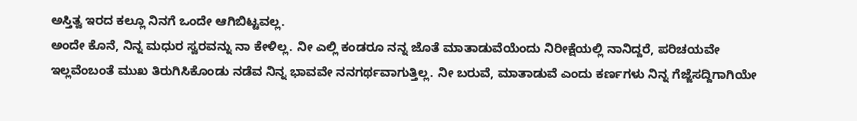ಅಸ್ತಿತ್ವ ಇರದ ಕಲ್ಲೂ ನಿನಗೆ ಒಂದೇ ಆಗಿಬಿಟ್ಟವಲ್ಲ.
ಅಂದೇ ಕೊನೆ, ನಿನ್ನ ಮಧುರ ಸ್ವರವನ್ನು ನಾ ಕೇಳಿಲ್ಲ. ನೀ ಎಲ್ಲಿ ಕಂಡರೂ ನನ್ನ ಜೊತೆ ಮಾತಾಡುವೆಯೆಂದು ನಿರೀಕ್ಷೆಯಲ್ಲಿ ನಾನಿದ್ದರೆ, ಪರಿಚಯವೇ ಇಲ್ಲವೆಂಬಂತೆ ಮುಖ ತಿರುಗಿಸಿಕೊಂಡು ನಡೆವ ನಿನ್ನ ಭಾವವೇ ನನಗರ್ಥವಾಗುತ್ತಿಲ್ಲ. ನೀ ಬರುವೆ, ಮಾತಾಡುವೆ ಎಂದು ಕರ್ಣಗಳು ನಿನ್ನ ಗೆಜ್ಜೆಸದ್ದಿಗಾಗಿಯೇ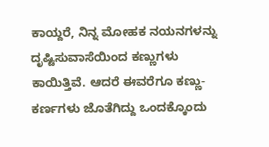ಕಾಯ್ದರೆ, ನಿನ್ನ ಮೋಹಕ ನಯನಗಳನ್ನು ದೃಷ್ಟಿಸುವಾಸೆಯಿಂದ ಕಣ್ಣುಗಳು ಕಾಯಿತ್ತಿವೆ. ಆದರೆ ಈವರೆಗೂ ಕಣ್ಣು-ಕರ್ಣಗಳು ಜೊತೆಗಿದ್ದು ಒಂದಕ್ಕೊಂದು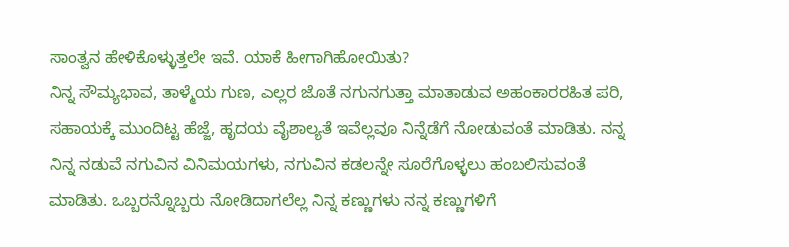ಸಾಂತ್ವನ ಹೇಳಿಕೊಳ್ಳುತ್ತಲೇ ಇವೆ. ಯಾಕೆ ಹೀಗಾಗಿಹೋಯಿತು?
ನಿನ್ನ ಸೌಮ್ಯಭಾವ, ತಾಳ್ಮೆಯ ಗುಣ, ಎಲ್ಲರ ಜೊತೆ ನಗುನಗುತ್ತಾ ಮಾತಾಡುವ ಅಹಂಕಾರರಹಿತ ಪರಿ, ಸಹಾಯಕ್ಕೆ ಮುಂದಿಟ್ಟ ಹೆಜ್ಜೆ, ಹೃದಯ ವೈಶಾಲ್ಯತೆ ಇವೆಲ್ಲವೂ ನಿನ್ನೆಡೆಗೆ ನೋಡುವಂತೆ ಮಾಡಿತು. ನನ್ನ ನಿನ್ನ ನಡುವೆ ನಗುವಿನ ವಿನಿಮಯಗಳು, ನಗುವಿನ ಕಡಲನ್ನೇ ಸೂರೆಗೊಳ್ಳಲು ಹಂಬಲಿಸುವಂತೆ ಮಾಡಿತು. ಒಬ್ಬರನ್ನೊಬ್ಬರು ನೋಡಿದಾಗಲೆಲ್ಲ ನಿನ್ನ ಕಣ್ಣುಗಳು ನನ್ನ ಕಣ್ಣುಗಳಿಗೆ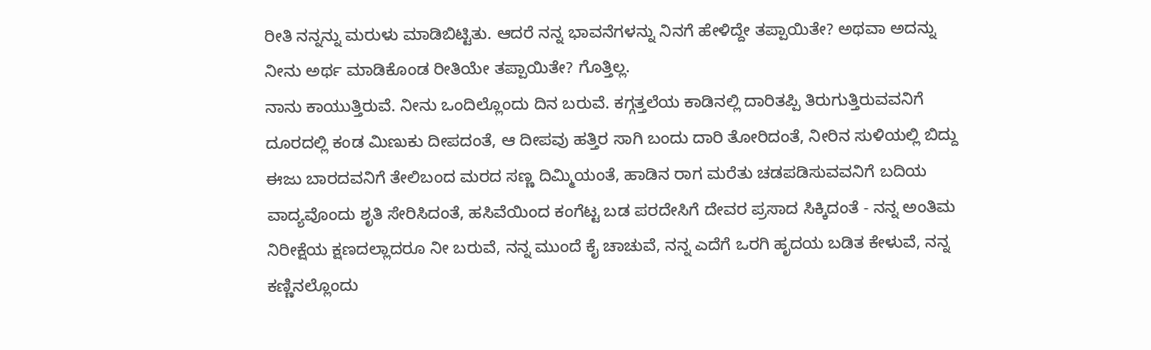ರೀತಿ ನನ್ನನ್ನು ಮರುಳು ಮಾಡಿಬಿಟ್ಟಿತು. ಆದರೆ ನನ್ನ ಭಾವನೆಗಳನ್ನು ನಿನಗೆ ಹೇಳಿದ್ದೇ ತಪ್ಪಾಯಿತೇ? ಅಥವಾ ಅದನ್ನು ನೀನು ಅರ್ಥ ಮಾಡಿಕೊಂಡ ರೀತಿಯೇ ತಪ್ಪಾಯಿತೇ? ಗೊತ್ತಿಲ್ಲ.
ನಾನು ಕಾಯುತ್ತಿರುವೆ. ನೀನು ಒಂದಿಲ್ಲೊಂದು ದಿನ ಬರುವೆ. ಕಗ್ಗತ್ತಲೆಯ ಕಾಡಿನಲ್ಲಿ ದಾರಿತಪ್ಪಿ ತಿರುಗುತ್ತಿರುವವನಿಗೆ ದೂರದಲ್ಲಿ ಕಂಡ ಮಿಣುಕು ದೀಪದಂತೆ, ಆ ದೀಪವು ಹತ್ತಿರ ಸಾಗಿ ಬಂದು ದಾರಿ ತೋರಿದಂತೆ, ನೀರಿನ ಸುಳಿಯಲ್ಲಿ ಬಿದ್ದು ಈಜು ಬಾರದವನಿಗೆ ತೇಲಿಬಂದ ಮರದ ಸಣ್ಣ ದಿಮ್ಮಿಯಂತೆ, ಹಾಡಿನ ರಾಗ ಮರೆತು ಚಡಪಡಿಸುವವನಿಗೆ ಬದಿಯ ವಾದ್ಯವೊಂದು ಶೃತಿ ಸೇರಿಸಿದಂತೆ, ಹಸಿವೆಯಿಂದ ಕಂಗೆಟ್ಟ ಬಡ ಪರದೇಸಿಗೆ ದೇವರ ಪ್ರಸಾದ ಸಿಕ್ಕಿದಂತೆ - ನನ್ನ ಅಂತಿಮ ನಿರೀಕ್ಷೆಯ ಕ್ಷಣದಲ್ಲಾದರೂ ನೀ ಬರುವೆ, ನನ್ನ ಮುಂದೆ ಕೈ ಚಾಚುವೆ, ನನ್ನ ಎದೆಗೆ ಒರಗಿ ಹೃದಯ ಬಡಿತ ಕೇಳುವೆ, ನನ್ನ ಕಣ್ಣಿನಲ್ಲೊಂದು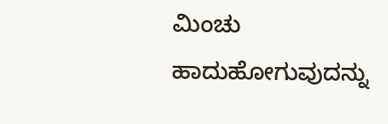ಮಿಂಚು ಹಾದುಹೋಗುವುದನ್ನು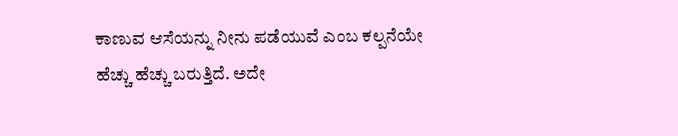ಕಾಣುವ ಆಸೆಯನ್ನು ನೀನು ಪಡೆಯುವೆ ಎಂಬ ಕಲ್ಪನೆಯೇ ಹೆಚ್ಚು ಹೆಚ್ಚು ಬರುತ್ತಿದೆ. ಅದೇ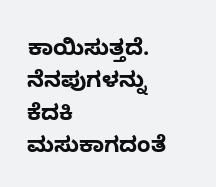ಕಾಯಿಸುತ್ತದೆ. ನೆನಪುಗಳನ್ನು ಕೆದಕಿ ಮಸುಕಾಗದಂತೆ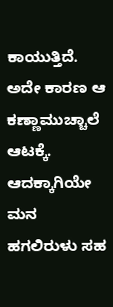ಕಾಯುತ್ತಿದೆ. ಅದೇ ಕಾರಣ ಆ ಕಣ್ಣಾಮುಚ್ಚಾಲೆ ಆಟಕ್ಕೆ. ಆದಕ್ಕಾಗಿಯೇ ಮನ ಹಗಲಿರುಳು ಸಹ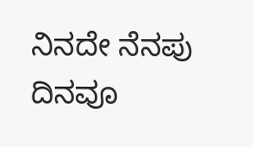ನಿನದೇ ನೆನಪು ದಿನವೂ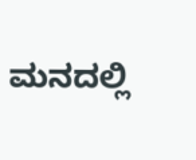ಮನದಲ್ಲಿ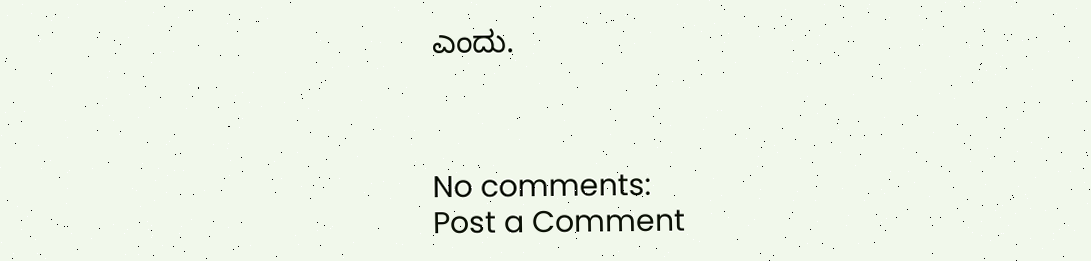ಎಂದು.



No comments:
Post a Comment